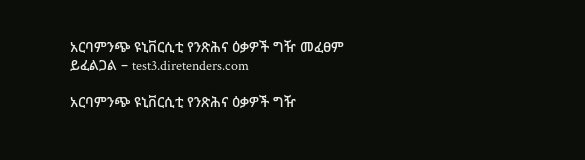አርባምንጭ ዩኒቨርሲቲ የንጽሕና ዕቃዎች ግዥ መፈፀም ይፈልጋል – test3.diretenders.com

አርባምንጭ ዩኒቨርሲቲ የንጽሕና ዕቃዎች ግዥ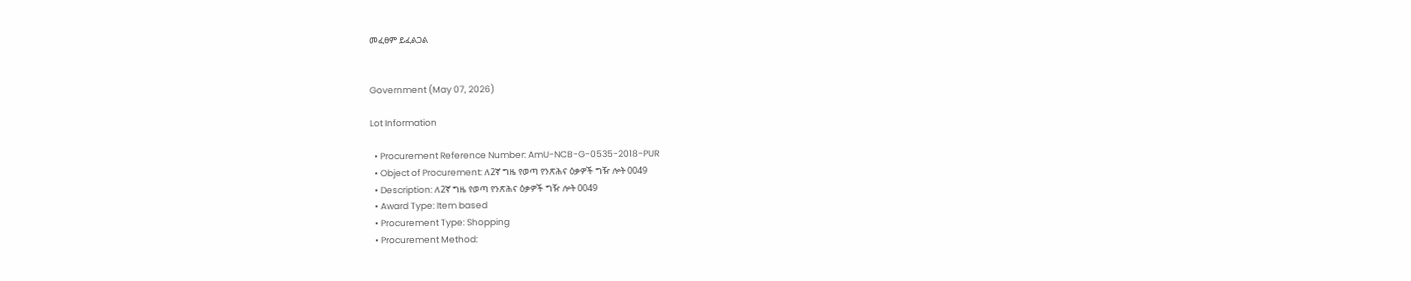መፈፀም ይፈልጋል


Government (May 07, 2026)

Lot Information

  • Procurement Reference Number: AmU-NCB-G-0535-2018-PUR
  • Object of Procurement: ለ2ኛ ግዜ የወጣ የንጽሕና ዕቃዎች ግዥ ሎት 0049
  • Description: ለ2ኛ ግዜ የወጣ የንጽሕና ዕቃዎች ግዥ ሎት 0049
  • Award Type: Item based
  • Procurement Type: Shopping
  • Procurement Method: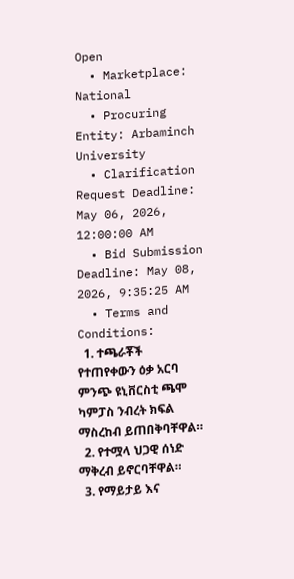Open
  • Marketplace: National
  • Procuring Entity: Arbaminch University
  • Clarification Request Deadline: May 06, 2026, 12:00:00 AM
  • Bid Submission Deadline: May 08, 2026, 9:35:25 AM
  • Terms and Conditions:
  1. ተጫራቾች የተጠየቀውን ዕቃ አርባ ምንጭ ዩኒቨርስቲ ጫሞ ካምፓስ ንብረት ክፍል ማስረከብ ይጠበቅባቸዋል።
  2. የተሟላ ህጋዊ ሰነድ ማቅረብ ይኖርባቸዋል።
  3. የማይታይ እና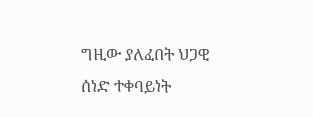ግዚው ያለፈበት ህጋዊ ሰነድ ተቀባይነት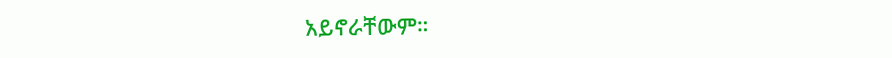አይኖራቸውም።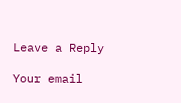Leave a Reply

Your email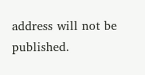address will not be published.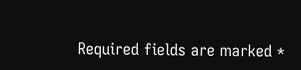Required fields are marked *